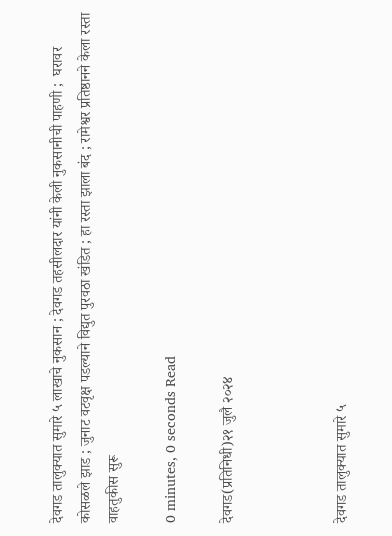देवगड तालुक्यात सुमारे ५ लाखाचे नुकसान ; देवगड तहसीलदार यांनी केली नुकसानीची पाहणी ;  घरावर कोसळले झाड ; जुनाट वटवृक्ष पडल्याने विद्युत पुरवठा खंडित ; हा रस्ता झाला बंद ; रामेश्वर प्रतिष्ठानने केला रस्ता वाहतुकीस सुरू

0 minutes, 0 seconds Read

देवगड(प्रतिनिधी)२१ जुलै २०२४



देवगड तालुक्यात सुमारे ५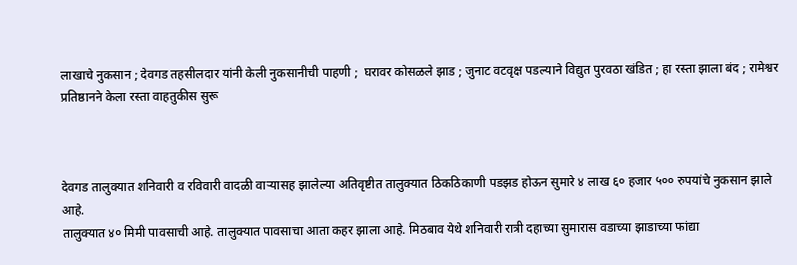लाखाचे नुकसान ; देवगड तहसीलदार यांनी केली नुकसानीची पाहणी ;  घरावर कोसळले झाड ; जुनाट वटवृक्ष पडल्याने विद्युत पुरवठा खंडित ; हा रस्ता झाला बंद ; रामेश्वर प्रतिष्ठानने केला रस्ता वाहतुकीस सुरू



देवगड तालुक्यात शनिवारी व रविवारी वादळी वाऱ्यासह झालेल्या अतिवृष्टीत तालुक्यात ठिकठिकाणी पडझड होऊन सुमारे ४ लाख ६० हजार ५०० रुपयांचे नुकसान झाले आहे.
तालुक्यात ४० मिमी पावसाची आहे. तालुक्यात पावसाचा आता कहर झाला आहे. मिठबाव येथे शनिवारी रात्री दहाच्या सुमारास वडाच्या झाडाच्या फांद्या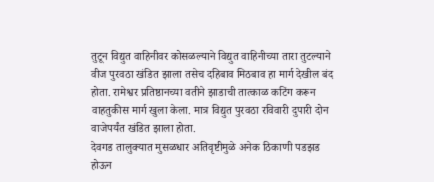तुटून विद्युत वाहिनीवर कोसळल्याने विद्युत वाहिनीच्या तारा तुटल्याने वीज पुरवठा खंडित झाला तसेच दहिबाव मिठबाव हा मार्ग देखील बंद होता. रामेश्वर प्रतिष्ठानच्या वतीने झाडाची तात्काळ कटिंग करून वाहतुकीस मार्ग खुला केला. मात्र विद्युत पुरवठा रविवारी दुपारी दोन वाजेपर्यंत खंडित झाला होता.
देवगड तालुक्यात मुसळधार अतिवृष्टीमुळे अनेक ठिकाणी पडझड होऊन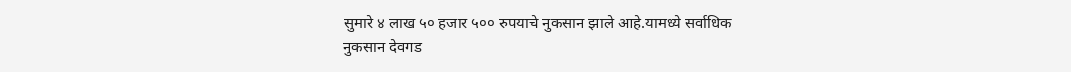सुमारे ४ लाख ५० हजार ५०० रुपयाचे नुकसान झाले आहे.यामध्ये सर्वाधिक नुकसान देवगड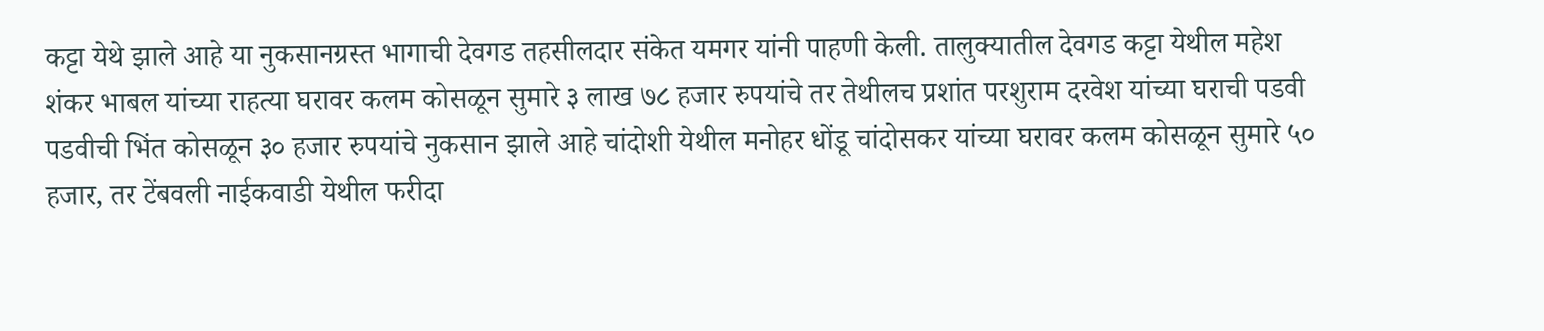कट्टा येथे झाले आहे या नुकसानग्रस्त भागाची देवगड तहसीलदार संकेत यमगर यांनी पाहणी केली. तालुक्यातील देवगड कट्टा येथील महेश शंकर भाबल यांच्या राहत्या घरावर कलम कोसळून सुमारे ३ लाख ७८ हजार रुपयांचे तर तेथीलच प्रशांत परशुराम दरवेश यांच्या घराची पडवी पडवीची भिंत कोसळून ३० हजार रुपयांचे नुकसान झाले आहे चांदोशी येथील मनोहर धोंडू चांदोसकर यांच्या घरावर कलम कोसळून सुमारे ५० हजार, तर टेंबवली नाईकवाडी येथील फरीदा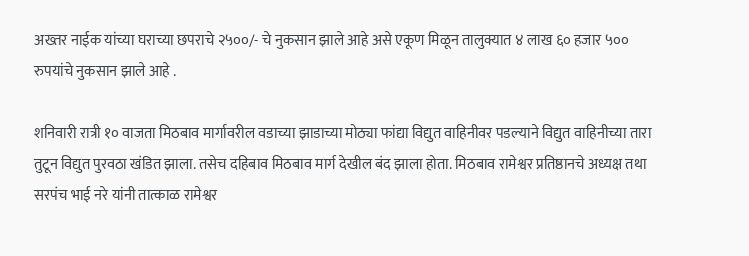अख्तर नाईक यांच्या घराच्या छपराचे २५००/- चे नुकसान झाले आहे असे एकूण मिळून तालुक्यात ४ लाख ६० हजार ५०० रुपयांचे नुकसान झाले आहे .

शनिवारी रात्री १० वाजता मिठबाव मार्गावरील वडाच्या झाडाच्या मोठ्या फांद्या विद्युत वाहिनीवर पडल्याने विद्युत वाहिनीच्या तारा तुटून विद्युत पुरवठा खंडित झाला. तसेच दहिबाव मिठबाव मार्ग देखील बंद झाला होता. मिठबाव रामेश्वर प्रतिष्ठानचे अध्यक्ष तथा सरपंच भाई नरे यांनी तात्काळ रामेश्वर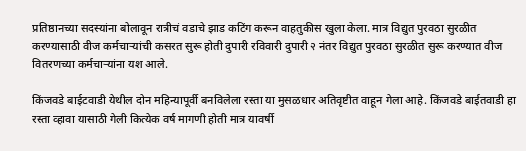प्रतिष्ठानच्या सदस्यांना बोलावून रात्रीचं वडाचे झाड कटिंग करून वाहतुकीस खुला केला. मात्र विद्युत पुरवठा सुरळीत करण्यासाठी वीज कर्मचाऱ्यांची कसरत सुरू होती दुपारी रविवारी दुपारी २ नंतर विद्युत पुरवठा सुरळीत सुरू करण्यात वीज वितरणच्या कर्मचाऱ्यांना यश आले.

किंजवडे बाईटवाडी येथील दोन महिन्यापूर्वी बनविलेला रस्ता या मुसळधार अतिवृष्टीत वाहून गेला आहे. किंजवडे बाईतवाडी हा रस्ता व्हावा यासाठी गेली कित्येक वर्ष मागणी होती मात्र यावर्षी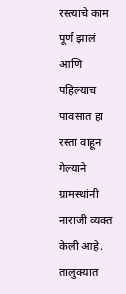रस्त्याचे काम पूर्ण झालं आणि पहिल्याच पावसात हा रस्ता वाहून गेल्याने ग्रामस्थांनी नाराजी व्यक्त केली आहे.
तालुक्यात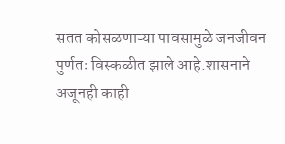सतत कोसळणाऱ्या पावसामुळे जनजीवन पुर्णतः विस्कळीत झाले आहे.शासनाने अजूनही काही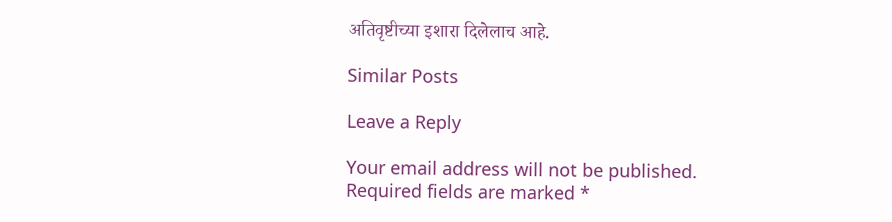अतिवृष्टीच्या इशारा दिलेलाच आहे.

Similar Posts

Leave a Reply

Your email address will not be published. Required fields are marked *